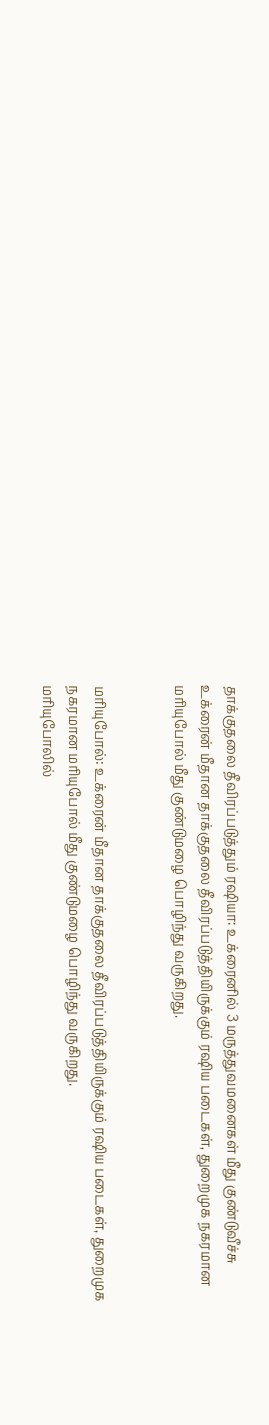தாக்குதலை தீவிரப்படுத்தும் ரஷியா: உக்ரைனில் 3 மருத்துவமனைகள் மீது குண்டுவீச்சு
உக்ரைன் மீதான தாக்குதலை தீவிரப்படுத்தியிருக்கும் ரஷிய படைகள், துறைமுக நகரமான மரியுபோல் மீது குண்டுமழை பொழிந்து வருகிறது.


மரியுபோல்: உக்ரைன் மீதான தாக்குதலை தீவிரப்படுத்தியிருக்கும் ரஷிய படைகள், துறைமுக நகரமான மரியுபோல் மீது குண்டுமழை பொழிந்து வருகிறது.
மரியுபோலில்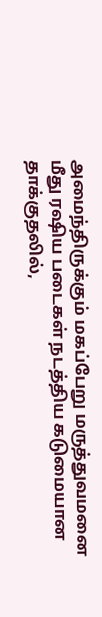அமைந்திருக்கும் மகப்பேறு மருத்துவமனை மீது ரஷிய படைகள் நடத்திய கடுமையான தாக்குதலில்,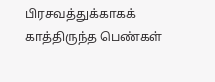பிரசவத்துக்காகக் காத்திருந்த பெண்கள்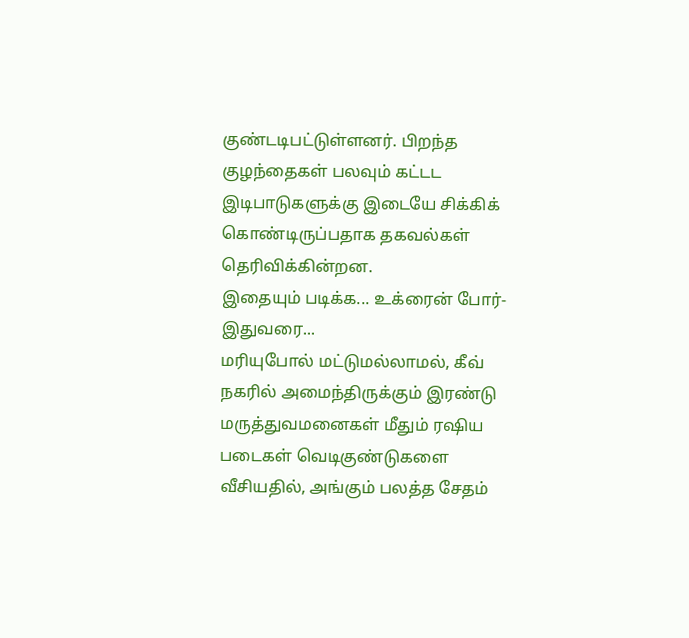குண்டடிபட்டுள்ளனர். பிறந்த குழந்தைகள் பலவும் கட்டட இடிபாடுகளுக்கு இடையே சிக்கிக் கொண்டிருப்பதாக தகவல்கள் தெரிவிக்கின்றன.
இதையும் படிக்க... உக்ரைன் போர்- இதுவரை...
மரியுபோல் மட்டுமல்லாமல், கீவ் நகரில் அமைந்திருக்கும் இரண்டு மருத்துவமனைகள் மீதும் ரஷிய படைகள் வெடிகுண்டுகளை வீசியதில், அங்கும் பலத்த சேதம்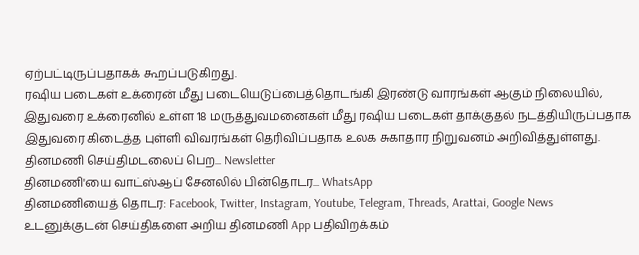ஏற்பட்டிருப்பதாகக் கூறப்படுகிறது.
ரஷிய படைகள் உக்ரைன் மீது படையெடுப்பைத்தொடங்கி இரண்டு வாரங்கள் ஆகும் நிலையில், இதுவரை உக்ரைனில் உள்ள 18 மருத்துவமனைகள் மீது ரஷிய படைகள் தாக்குதல் நடத்தியிருப்பதாக இதுவரை கிடைத்த புள்ளி விவரங்கள் தெரிவிப்பதாக உலக சுகாதார நிறுவனம் அறிவித்துள்ளது.
தினமணி செய்திமடலைப் பெற... Newsletter
தினமணி'யை வாட்ஸ்ஆப் சேனலில் பின்தொடர... WhatsApp
தினமணியைத் தொடர: Facebook, Twitter, Instagram, Youtube, Telegram, Threads, Arattai, Google News
உடனுக்குடன் செய்திகளை அறிய தினமணி App பதிவிறக்கம்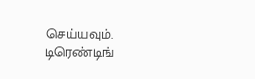செய்யவும்.
டிரெண்டிங்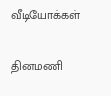வீடியோக்கள்

தினமணி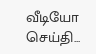வீடியோ செய்தி...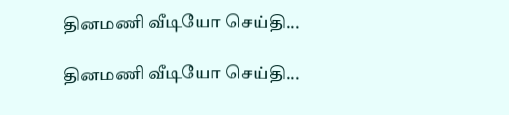தினமணி வீடியோ செய்தி...

தினமணி வீடியோ செய்தி...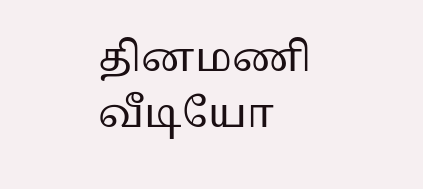தினமணி வீடியோ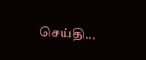செய்தி...